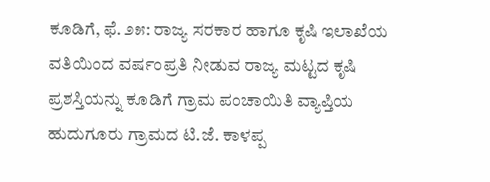ಕೂಡಿಗೆ, ಫೆ. ೨೫: ರಾಜ್ಯ ಸರಕಾರ ಹಾಗೂ ಕೃಷಿ ಇಲಾಖೆಯ ವತಿಯಿಂದ ವರ್ಷಂಪ್ರತಿ ನೀಡುವ ರಾಜ್ಯ ಮಟ್ಟದ ಕೃಷಿ ಪ್ರಶಸ್ತಿಯನ್ನು ಕೂಡಿಗೆ ಗ್ರಾಮ ಪಂಚಾಯಿತಿ ವ್ಯಾಪ್ತಿಯ ಹುದುಗೂರು ಗ್ರಾಮದ ಟಿ.ಜೆ. ಕಾಳಪ್ಪ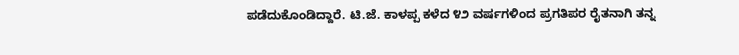ಪಡೆದುಕೊಂಡಿದ್ದಾರೆ. ಟಿ.ಜೆ. ಕಾಳಪ್ಪ ಕಳೆದ ೪೨ ವರ್ಷಗಳಿಂದ ಪ್ರಗತಿಪರ ರೈತನಾಗಿ ತನ್ನ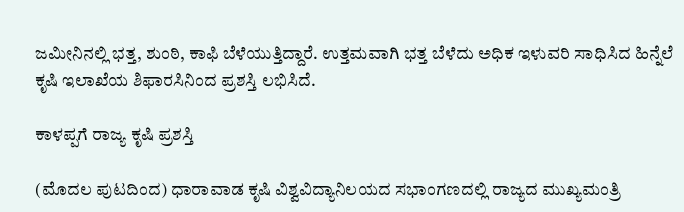ಜಮೀನಿನಲ್ಲಿ ಭತ್ತ, ಶುಂಠಿ, ಕಾಫಿ ಬೆಳೆಯುತ್ತಿದ್ದಾರೆ. ಉತ್ತಮವಾಗಿ ಭತ್ತ ಬೆಳೆದು ಅಧಿಕ ಇಳುವರಿ ಸಾಧಿಸಿದ ಹಿನ್ನೆಲೆ ಕೃಷಿ ಇಲಾಖೆಯ ಶಿಫಾರಸಿನಿಂದ ಪ್ರಶಸ್ತಿ ಲಭಿಸಿದೆ.

ಕಾಳಪ್ಪಗೆ ರಾಜ್ಯ ಕೃಷಿ ಪ್ರಶಸ್ತಿ

(ಮೊದಲ ಪುಟದಿಂದ) ಧಾರಾವಾಡ ಕೃಷಿ ವಿಶ್ವವಿದ್ಯಾನಿಲಯದ ಸಭಾಂಗಣದಲ್ಲಿ ರಾಜ್ಯದ ಮುಖ್ಯಮಂತ್ರಿ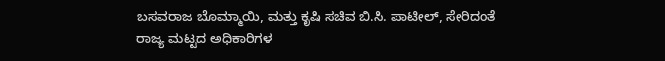ಬಸವರಾಜ ಬೊಮ್ಮಾಯಿ, ಮತ್ತು ಕೃಷಿ ಸಚಿವ ಬಿ.ಸಿ. ಪಾಟೀಲ್, ಸೇರಿದಂತೆ ರಾಜ್ಯ ಮಟ್ಟದ ಅಧಿಕಾರಿಗಳ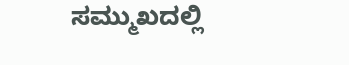ಸಮ್ಮುಖದಲ್ಲಿ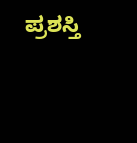ಪ್ರಶಸ್ತಿ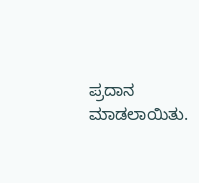ಪ್ರದಾನ ಮಾಡಲಾಯಿತು.